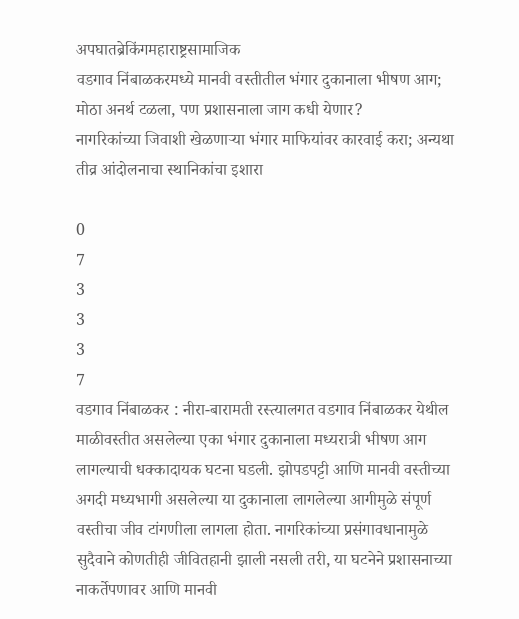अपघातब्रेकिंगमहाराष्ट्रसामाजिक
वडगाव निंबाळकरमध्ये मानवी वस्तीतील भंगार दुकानाला भीषण आग; मोठा अनर्थ टळला, पण प्रशासनाला जाग कधी येणार?
नागरिकांच्या जिवाशी खेळणाऱ्या भंगार माफियांवर कारवाई करा; अन्यथा तीव्र आंदोलनाचा स्थानिकांचा इशारा

0
7
3
3
3
7
वडगाव निंबाळकर : नीरा-बारामती रस्त्यालगत वडगाव निंबाळकर येथील माळीवस्तीत असलेल्या एका भंगार दुकानाला मध्यरात्री भीषण आग लागल्याची धक्कादायक घटना घडली. झोपडपट्टी आणि मानवी वस्तीच्या अगदी मध्यभागी असलेल्या या दुकानाला लागलेल्या आगीमुळे संपूर्ण वस्तीचा जीव टांगणीला लागला होता. नागरिकांच्या प्रसंगावधानामुळे सुदैवाने कोणतीही जीवितहानी झाली नसली तरी, या घटनेने प्रशासनाच्या नाकर्तेपणावर आणि मानवी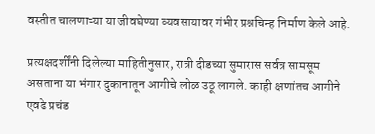वस्तीत चालणाऱ्या या जीवघेण्या व्यवसायावर गंभीर प्रश्नचिन्ह निर्माण केले आहे.

प्रत्यक्षदर्शींनी दिलेल्या माहितीनुसार, रात्री दीडच्या सुमारास सर्वत्र सामसूम असताना या भंगार दुकानातून आगीचे लोळ उठू लागले. काही क्षणांतच आगीने एवढे प्रचंड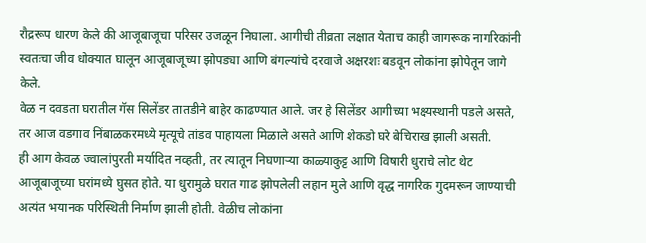रौद्ररूप धारण केले की आजूबाजूचा परिसर उजळून निघाला. आगीची तीव्रता लक्षात येताच काही जागरूक नागरिकांनी स्वतःचा जीव धोक्यात घालून आजूबाजूच्या झोपड्या आणि बंगल्यांचे दरवाजे अक्षरशः बडवून लोकांना झोपेतून जागे केले.
वेळ न दवडता घरातील गॅस सिलेंडर तातडीने बाहेर काढण्यात आले. जर हे सिलेंडर आगीच्या भक्ष्यस्थानी पडले असते, तर आज वडगाव निंबाळकरमध्ये मृत्यूचे तांडव पाहायला मिळाले असते आणि शेकडो घरे बेचिराख झाली असती.
ही आग केवळ ज्वालांपुरती मर्यादित नव्हती, तर त्यातून निघणाऱ्या काळ्याकुट्ट आणि विषारी धुराचे लोट थेट आजूबाजूच्या घरांमध्ये घुसत होते. या धुरामुळे घरात गाढ झोपलेली लहान मुले आणि वृद्ध नागरिक गुदमरून जाण्याची अत्यंत भयानक परिस्थिती निर्माण झाली होती. वेळीच लोकांना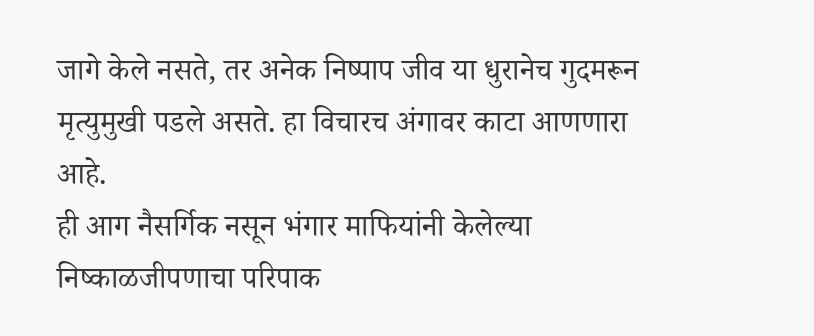जागे केले नसते, तर अनेक निष्पाप जीव या धुरानेच गुदमरून मृत्युमुखी पडले असते. हा विचारच अंगावर काटा आणणारा आहे.
ही आग नैसर्गिक नसून भंगार माफियांनी केलेल्या निष्काळजीपणाचा परिपाक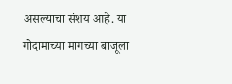असल्याचा संशय आहे. या गोदामाच्या मागच्या बाजूला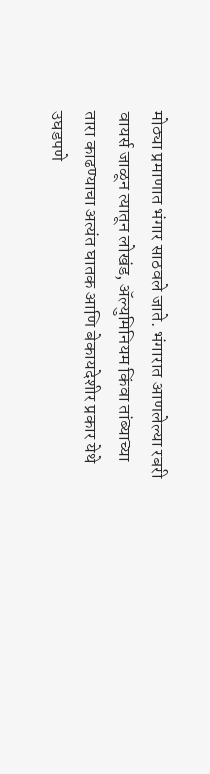मोठ्या प्रमाणात भंगार साठवले जाते. भंगारात आणलेल्या रबरी वायर्स जाळून त्यातून लोखंड, ॲल्युमिनियम किंवा तांब्याच्या तारा काढण्याचा अत्यंत घातक आणि बेकायदेशीर प्रकार येथे उघडपणे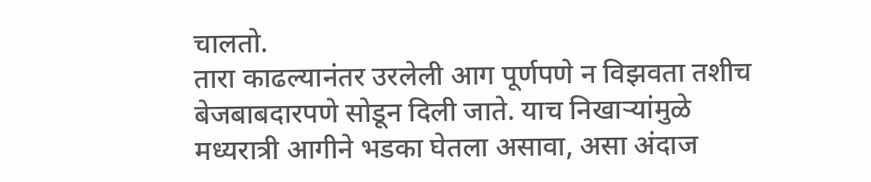चालतो.
तारा काढल्यानंतर उरलेली आग पूर्णपणे न विझवता तशीच बेजबाबदारपणे सोडून दिली जाते. याच निखाऱ्यांमुळे मध्यरात्री आगीने भडका घेतला असावा, असा अंदाज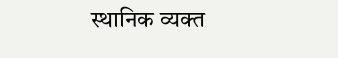स्थानिक व्यक्त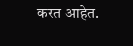करत आहेत.